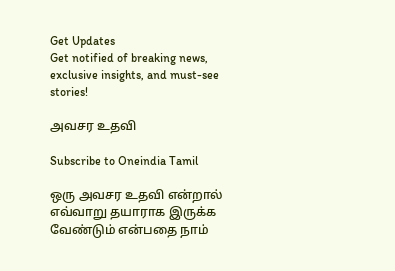Get Updates
Get notified of breaking news, exclusive insights, and must-see stories!

அவசர உதவி

Subscribe to Oneindia Tamil

ஒரு அவசர உதவி என்றால் எவ்வாறு தயாராக இருக்க வேண்டும் என்பதை நாம்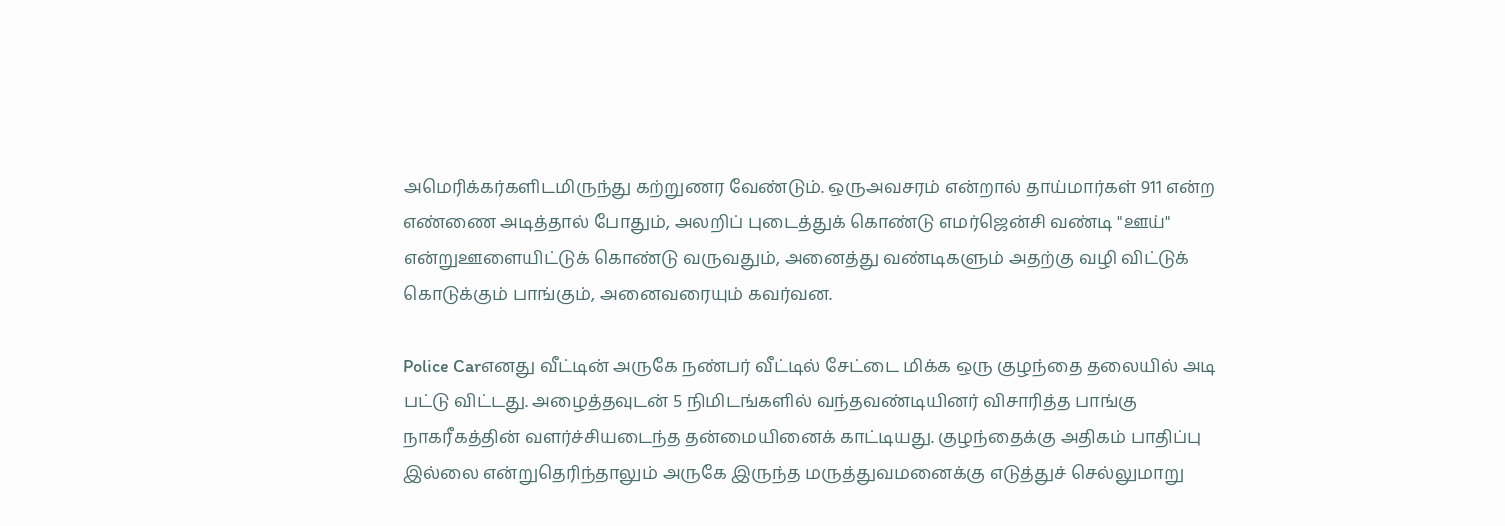அமெரிக்கர்களிடமிருந்து கற்றுணர வேண்டும். ஒருஅவசரம் என்றால் தாய்மார்கள் 911 என்ற எண்ணை அடித்தால் போதும், அலறிப் புடைத்துக் கொண்டு எமர்ஜென்சி வண்டி "ஊய்" என்றுஊளையிட்டுக் கொண்டு வருவதும், அனைத்து வண்டிகளும் அதற்கு வழி விட்டுக் கொடுக்கும் பாங்கும், அனைவரையும் கவர்வன.

Police Carஎனது வீட்டின் அருகே நண்பர் வீட்டில் சேட்டை மிக்க ஒரு குழந்தை தலையில் அடி பட்டு விட்டது. அழைத்தவுடன் 5 நிமிடங்களில் வந்தவண்டியினர் விசாரித்த பாங்கு நாகரீகத்தின் வளர்ச்சியடைந்த தன்மையினைக் காட்டியது. குழந்தைக்கு அதிகம் பாதிப்பு இல்லை என்றுதெரிந்தாலும் அருகே இருந்த மருத்துவமனைக்கு எடுத்துச் செல்லுமாறு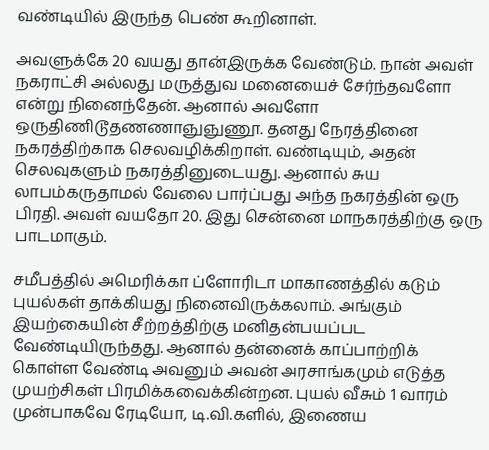வண்டியில் இருந்த பெண் கூறினாள்.

அவளுக்கே 20 வயது தான்இருக்க வேண்டும். நான் அவள் நகராட்சி அல்லது மருத்துவ மனையைச் சேர்ந்தவளோ என்று நினைந்தேன். ஆனால் அவளோ ஒருதிணிடூதணணாஞுஞுணூ. தனது நேரத்தினை நகரத்திற்காக செலவழிக்கிறாள். வண்டியும், அதன் செலவுகளும் நகரத்தினுடையது. ஆனால் சுய லாபம்கருதாமல் வேலை பார்ப்பது அந்த நகரத்தின் ஒரு பிரதி. அவள் வயதோ 20. இது சென்னை மாநகரத்திற்கு ஒரு பாடமாகும்.

சமீபத்தில் அமெரிக்கா ப்ளோரிடா மாகாணத்தில் கடும் புயல்கள் தாக்கியது நினைவிருக்கலாம். அங்கும் இயற்கையின் சீற்றத்திற்கு மனிதன்பயப்பட வேண்டியிருந்தது. ஆனால் தன்னைக் காப்பாற்றிக் கொள்ள வேண்டி அவனும் அவன் அரசாங்கமும் எடுத்த முயற்சிகள் பிரமிக்கவைக்கின்றன. புயல் வீசும் 1 வாரம் முன்பாகவே ரேடியோ, டி.வி.களில், இணைய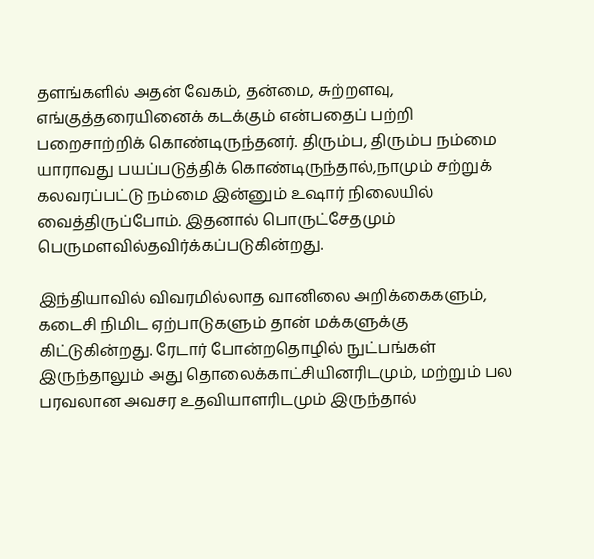தளங்களில் அதன் வேகம், தன்மை, சுற்றளவு, எங்குத்தரையினைக் கடக்கும் என்பதைப் பற்றி பறைசாற்றிக் கொண்டிருந்தனர். திரும்ப, திரும்ப நம்மை யாராவது பயப்படுத்திக் கொண்டிருந்தால்,நாமும் சற்றுக் கலவரப்பட்டு நம்மை இன்னும் உஷார் நிலையில் வைத்திருப்போம். இதனால் பொருட்சேதமும் பெருமளவில்தவிர்க்கப்படுகின்றது.

இந்தியாவில் விவரமில்லாத வானிலை அறிக்கைகளும், கடைசி நிமிட ஏற்பாடுகளும் தான் மக்களுக்கு கிட்டுகின்றது. ரேடார் போன்றதொழில் நுட்பங்கள் இருந்தாலும் அது தொலைக்காட்சியினரிடமும், மற்றும் பல பரவலான அவசர உதவியாளரிடமும் இருந்தால்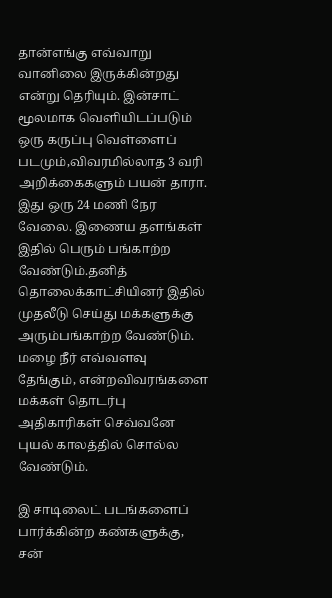தான்எங்கு எவ்வாறு வானிலை இருக்கின்றது என்று தெரியும். இன்சாட் மூலமாக வெளியிடப்படும் ஒரு கருப்பு வெள்ளைப் படமும்,விவரமில்லாத 3 வரி அறிக்கைகளும் பயன் தாரா. இது ஒரு 24 மணி நேர வேலை. இணைய தளங்கள் இதில் பெரும் பங்காற்ற வேண்டும்.தனித் தொலைக்காட்சியினர் இதில் முதலீடு செய்து மக்களுக்கு அரும்பங்காற்ற வேண்டும். மழை நீர் எவ்வளவு தேங்கும், என்றவிவரங்களை மக்கள் தொடர்பு அதிகாரிகள் செவ்வனே புயல் காலத்தில் சொல்ல வேண்டும்.

இ சாடிலைட் படங்களைப் பார்க்கின்ற கண்களுக்கு, சன்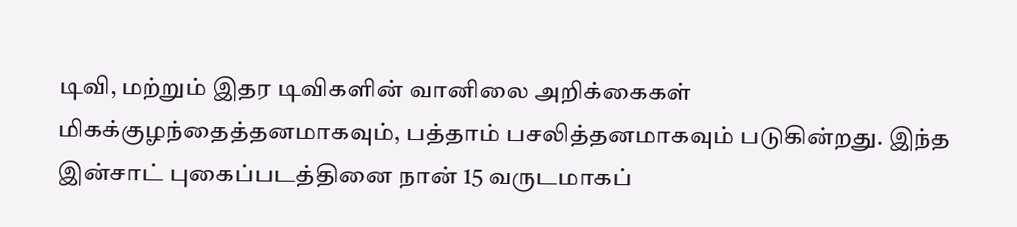டிவி, மற்றும் இதர டிவிகளின் வானிலை அறிக்கைகள் மிகக்குழந்தைத்தனமாகவும், பத்தாம் பசலித்தனமாகவும் படுகின்றது. இந்த இன்சாட் புகைப்படத்தினை நான் 15 வருடமாகப்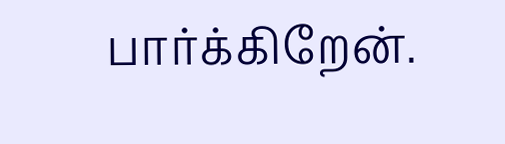பார்க்கிறேன்.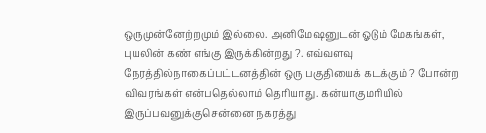ஒருமுன்னேற்றமும் இல்லை. அனிமேஷனுடன் ஓடும் மேகங்கள், புயலின் கண் எங்கு இருக்கின்றது ?. எவ்வளவு நேரத்தில்நாகைப்பட்டனத்தின் ஒரு பகுதியைக் கடக்கும் ? போன்ற விவரங்கள் என்பதெல்லாம் தெரியாது. கன்யாகுமரியில் இருப்பவனுக்குசென்னை நகரத்து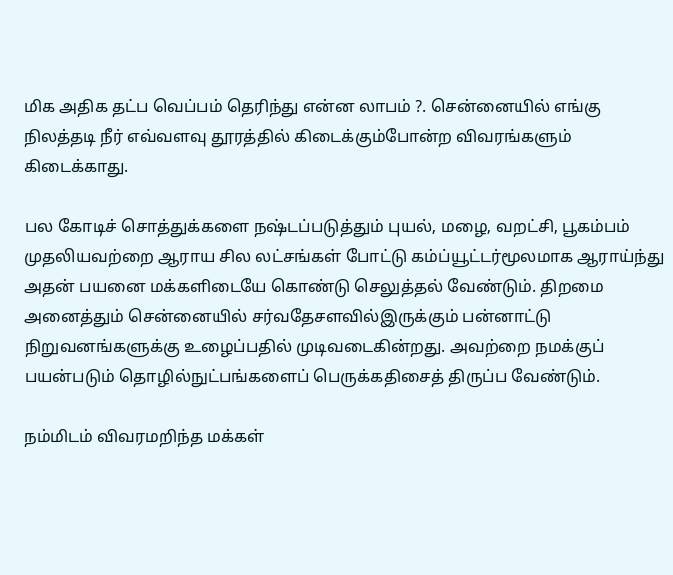மிக அதிக தட்ப வெப்பம் தெரிந்து என்ன லாபம் ?. சென்னையில் எங்கு நிலத்தடி நீர் எவ்வளவு தூரத்தில் கிடைக்கும்போன்ற விவரங்களும் கிடைக்காது.

பல கோடிச் சொத்துக்களை நஷ்டப்படுத்தும் புயல், மழை, வறட்சி, பூகம்பம் முதலியவற்றை ஆராய சில லட்சங்கள் போட்டு கம்ப்யூட்டர்மூலமாக ஆராய்ந்து அதன் பயனை மக்களிடையே கொண்டு செலுத்தல் வேண்டும். திறமை அனைத்தும் சென்னையில் சர்வதேசளவில்இருக்கும் பன்னாட்டு நிறுவனங்களுக்கு உழைப்பதில் முடிவடைகின்றது. அவற்றை நமக்குப் பயன்படும் தொழில்நுட்பங்களைப் பெருக்கதிசைத் திருப்ப வேண்டும்.

நம்மிடம் விவரமறிந்த மக்கள்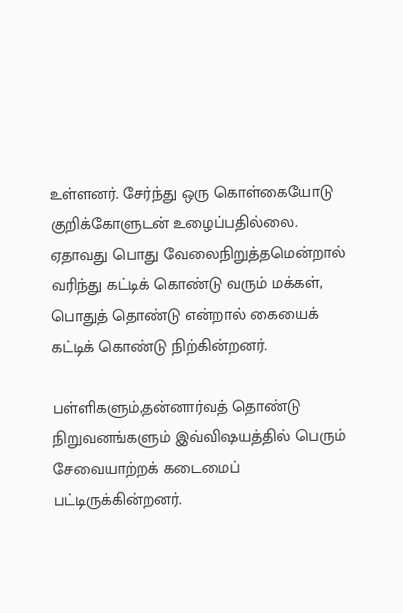உள்ளனர். சேர்ந்து ஒரு கொள்கையோடு குறிக்கோளுடன் உழைப்பதில்லை. ஏதாவது பொது வேலைநிறுத்தமென்றால் வரிந்து கட்டிக் கொண்டு வரும் மக்கள், பொதுத் தொண்டு என்றால் கையைக் கட்டிக் கொண்டு நிற்கின்றனர்.

பள்ளிகளும்,தன்னார்வத் தொண்டு நிறுவனங்களும் இவ்விஷயத்தில் பெரும் சேவையாற்றக் கடைமைப் பட்டிருக்கின்றனர்.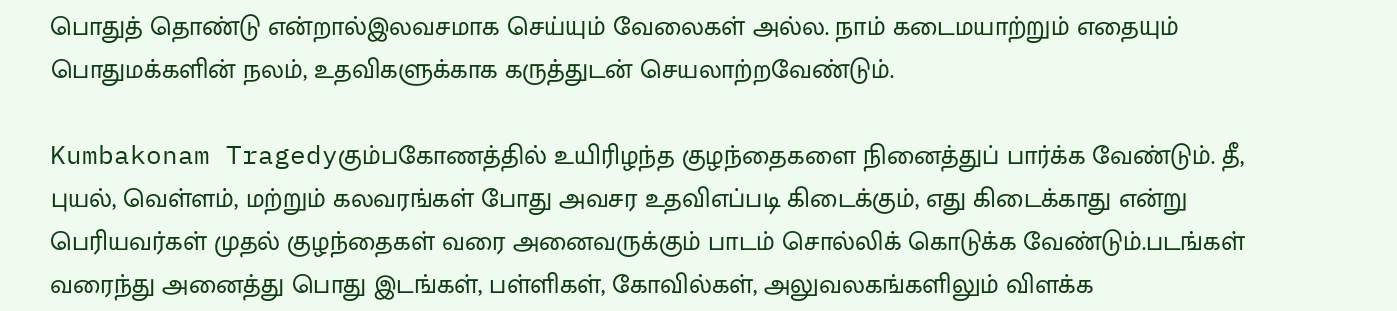பொதுத் தொண்டு என்றால்இலவசமாக செய்யும் வேலைகள் அல்ல. நாம் கடைமயாற்றும் எதையும் பொதுமக்களின் நலம், உதவிகளுக்காக கருத்துடன் செயலாற்றவேண்டும்.

Kumbakonam Tragedyகும்பகோணத்தில் உயிரிழந்த குழந்தைகளை நினைத்துப் பார்க்க வேண்டும். தீ, புயல், வெள்ளம், மற்றும் கலவரங்கள் போது அவசர உதவிஎப்படி கிடைக்கும், எது கிடைக்காது என்று பெரியவர்கள் முதல் குழந்தைகள் வரை அனைவருக்கும் பாடம் சொல்லிக் கொடுக்க வேண்டும்.படங்கள் வரைந்து அனைத்து பொது இடங்கள், பள்ளிகள், கோவில்கள், அலுவலகங்களிலும் விளக்க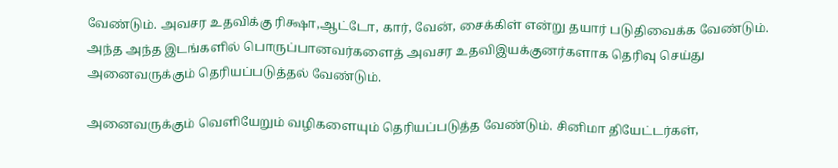வேண்டும். அவசர உதவிக்கு ரிக்ஷா,ஆட்டோ, கார், வேன், சைக்கிள் என்று தயார் படுதிவைக்க வேண்டும். அந்த அந்த இடங்களில் பொருப்பானவர்களைத் அவசர உதவிஇயக்குனர்களாக தெரிவு செய்து அனைவருக்கும் தெரியப்படுத்தல் வேண்டும்.

அனைவருக்கும் வெளியேறும் வழிகளையும் தெரியப்படுத்த வேண்டும். சினிமா தியேட்டர்கள்,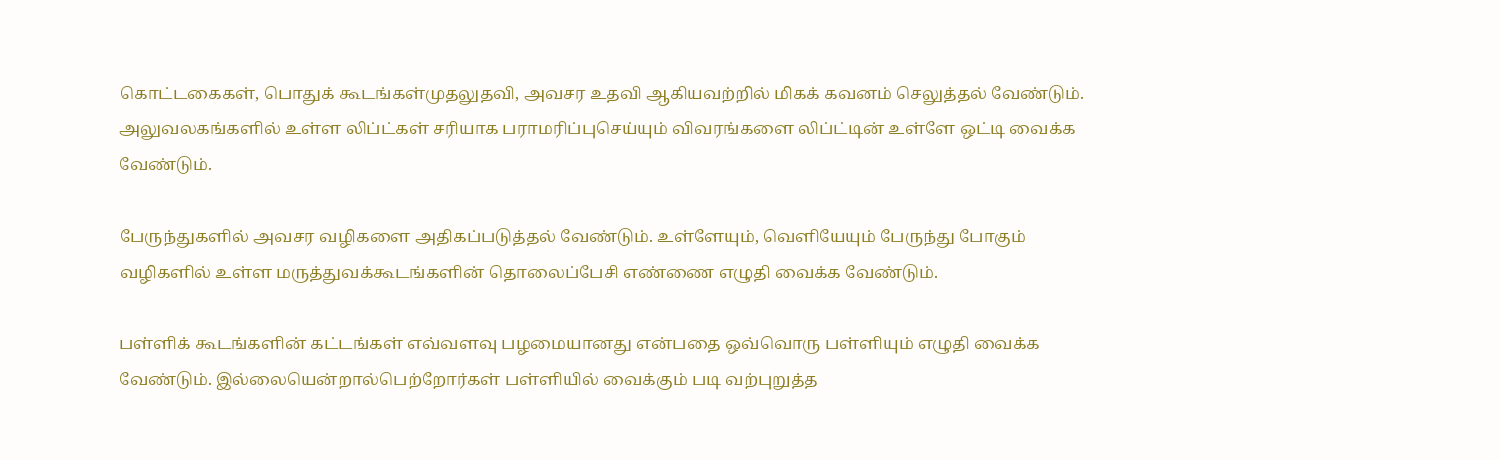கொட்டகைகள், பொதுக் கூடங்கள்முதலுதவி, அவசர உதவி ஆகியவற்றில் மிகக் கவனம் செலுத்தல் வேண்டும். அலுவலகங்களில் உள்ள லிப்ட்கள் சரியாக பராமரிப்புசெய்யும் விவரங்களை லிப்ட்டின் உள்ளே ஒட்டி வைக்க வேண்டும்.

பேருந்துகளில் அவசர வழிகளை அதிகப்படுத்தல் வேண்டும். உள்ளேயும், வெளியேயும் பேருந்து போகும் வழிகளில் உள்ள மருத்துவக்கூடங்களின் தொலைப்பேசி எண்ணை எழுதி வைக்க வேண்டும்.

பள்ளிக் கூடங்களின் கட்டங்கள் எவ்வளவு பழமையானது என்பதை ஒவ்வொரு பள்ளியும் எழுதி வைக்க வேண்டும். இல்லையென்றால்பெற்றோர்கள் பள்ளியில் வைக்கும் படி வற்புறுத்த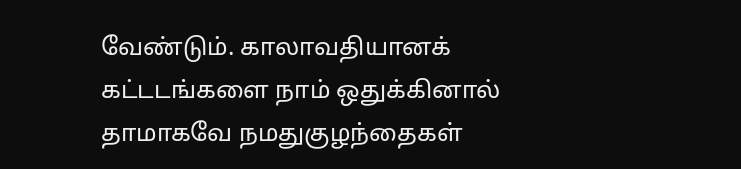வேண்டும். காலாவதியானக் கட்டடங்களை நாம் ஒதுக்கினால் தாமாகவே நமதுகுழந்தைகள்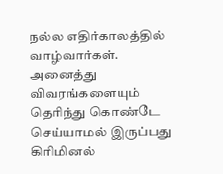நல்ல எதிர்காலத்தில் வாழ்வார்கள். அனைத்து விவரங்களையும் தெரிந்து கொண்டே செய்யாமல் இருப்பது கிரிமினல்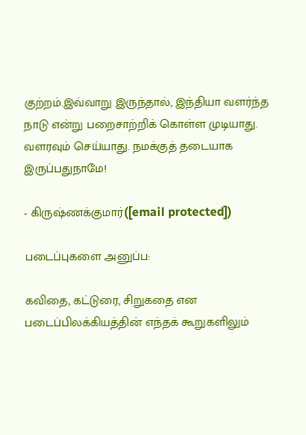குற்றம்.இவ்வாறு இருந்தால், இந்தியா வளர்ந்த நாடு என்று பறைசாற்றிக் கொள்ள முடியாது. வளரவும் செய்யாது. நமக்குத் தடையாக இருப்பதுநாமே!

- கிருஷ்ணக்குமார்([email protected])

படைப்புகளை அனுப்ப:

கவிதை, கட்டுரை, சிறுகதை என படைப்பிலக்கியத்தின் எந்தக் கூறுகளிலும்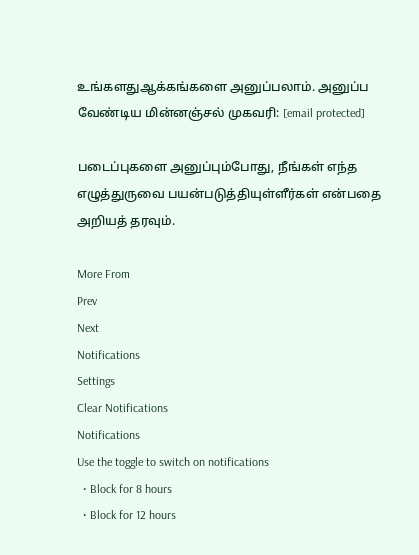உங்களதுஆக்கங்களை அனுப்பலாம். அனுப்ப வேண்டிய மின்னஞ்சல் முகவரி: [email protected]

படைப்புகளை அனுப்பும்போது, நீங்கள் எந்த எழுத்துருவை பயன்படுத்தியுள்ளீர்கள் என்பதை அறியத் தரவும்.

More From
Prev
Next
Notifications
Settings
Clear Notifications
Notifications
Use the toggle to switch on notifications
  • Block for 8 hours
  • Block for 12 hours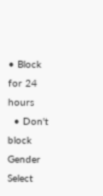• Block for 24 hours
  • Don't block
Gender
Select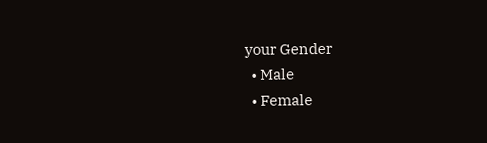your Gender
  • Male
  • Female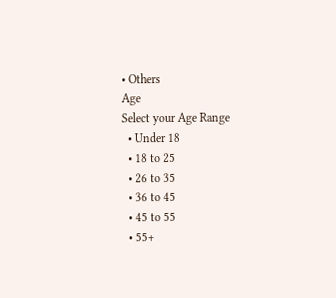• Others
Age
Select your Age Range
  • Under 18
  • 18 to 25
  • 26 to 35
  • 36 to 45
  • 45 to 55
  • 55+